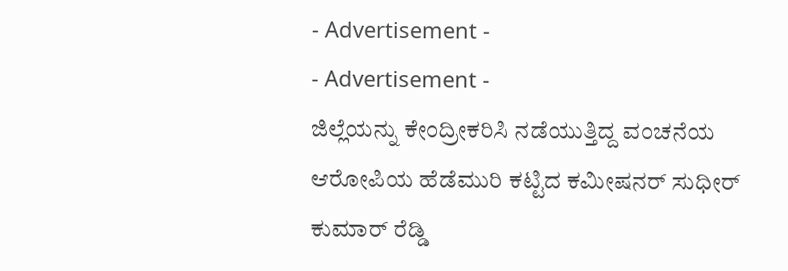- Advertisement -
- Advertisement -
ಜಿಲ್ಲೆಯನ್ನು ಕೇಂದ್ರೀಕರಿಸಿ ನಡೆಯುತ್ತಿದ್ದ ವಂಚನೆಯ ಆರೋಪಿಯ ಹೆಡೆಮುರಿ ಕಟ್ಟಿದ ಕಮೀಷನರ್ ಸುಧೀರ್ ಕುಮಾರ್ ರೆಡ್ಡಿ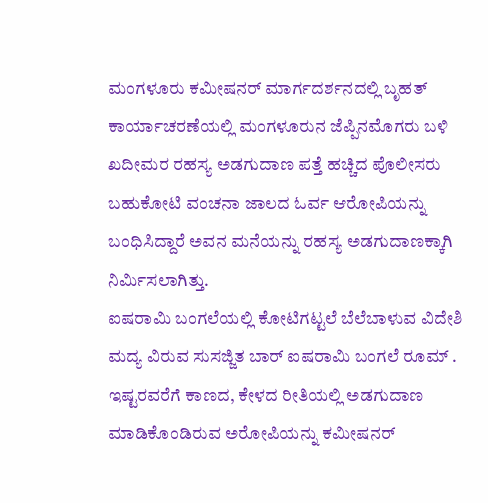ಮಂಗಳೂರು ಕಮೀಷನರ್ ಮಾರ್ಗದರ್ಶನದಲ್ಲಿ ಬೃಹತ್ ಕಾರ್ಯಾಚರಣೆಯಲ್ಲಿ ಮಂಗಳೂರುನ ಜೆಪ್ಪಿನಮೊಗರು ಬಳಿ ಖದೀಮರ ರಹಸ್ಯ ಅಡಗುದಾಣ ಪತ್ತೆ ಹಚ್ಚಿದ ಪೊಲೀಸರು ಬಹುಕೋಟಿ ವಂಚನಾ ಜಾಲದ ಓರ್ವ ಆರೋಪಿಯನ್ನು ಬಂಧಿಸಿದ್ದಾರೆ ಅವನ ಮನೆಯನ್ನು ರಹಸ್ಯ ಅಡಗುದಾಣಕ್ಕಾಗಿ ನಿರ್ಮಿಸಲಾಗಿತ್ತು.
ಐಷರಾಮಿ ಬಂಗಲೆಯಲ್ಲಿ ಕೋಟಿಗಟ್ಟಲೆ ಬೆಲೆಬಾಳುವ ವಿದೇಶಿ ಮದ್ಯ ವಿರುವ ಸುಸಜ್ಜಿತ ಬಾರ್ ಐಷರಾಮಿ ಬಂಗಲೆ ರೂಮ್ . ಇಷ್ಟರವರೆಗೆ ಕಾಣದ, ಕೇಳದ ರೀತಿಯಲ್ಲಿ ಅಡಗುದಾಣ ಮಾಡಿಕೊಂಡಿರುವ ಅರೋಪಿಯನ್ನು ಕಮೀಷನರ್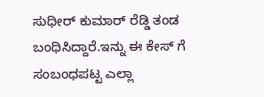ಸುಧೀರ್ ಕುಮಾರ್ ರೆಡ್ಡಿ ತಂಡ ಬಂಧಿಸಿದ್ದಾರೆ.ಇನ್ನು ಈ ಕೇಸ್ ಗೆ ಸಂಬಂಧಪಟ್ಟ ಎಲ್ಲಾ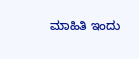ಮಾಹಿತಿ ಇಂದು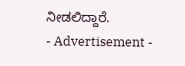ನೀಡಲಿದ್ದಾರೆ.
- Advertisement -